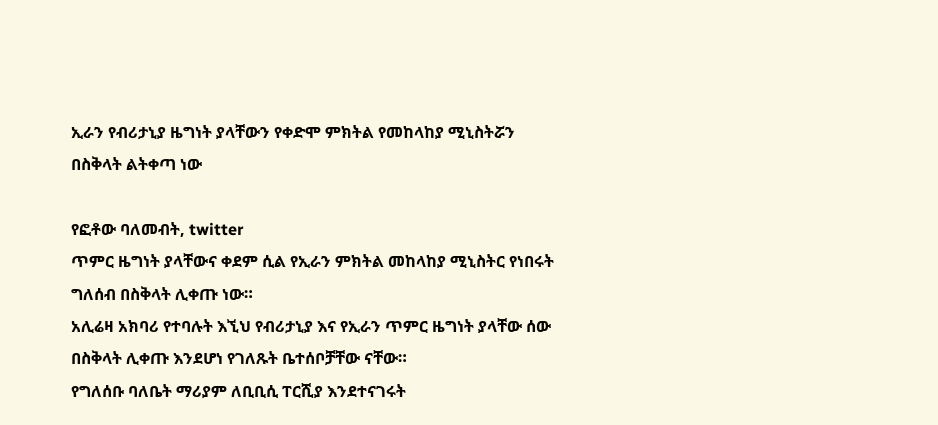ኢራን የብሪታኒያ ዜግነት ያላቸውን የቀድሞ ምክትል የመከላከያ ሚኒስትሯን በስቅላት ልትቀጣ ነው

የፎቶው ባለመብት, twitter
ጥምር ዜግነት ያላቸውና ቀደም ሲል የኢራን ምክትል መከላከያ ሚኒስትር የነበሩት ግለሰብ በስቅላት ሊቀጡ ነው።
አሊሬዛ አክባሪ የተባሉት እኚህ የብሪታኒያ እና የኢራን ጥምር ዜግነት ያላቸው ሰው በስቅላት ሊቀጡ እንደሆነ የገለጹት ቤተሰቦቻቸው ናቸው።
የግለሰቡ ባለቤት ማሪያም ለቢቢሲ ፐርሺያ እንደተናገሩት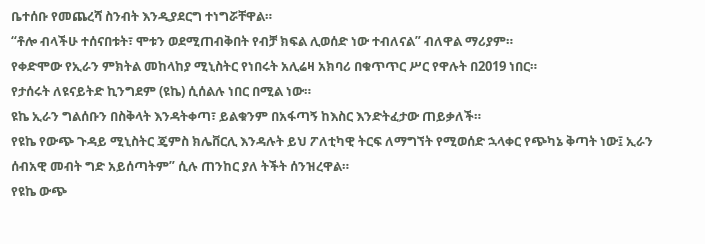ቤተሰቡ የመጨረሻ ስንብት እንዲያደርግ ተነግሯቸዋል።
“ቶሎ ብላችሁ ተሰናበቱት፣ ሞቱን ወደሚጠብቅበት የብቻ ክፍል ሊወሰድ ነው ተብለናል” ብለዋል ማሪያም።
የቀድሞው የኢራን ምክትል መከላከያ ሚኒስትር የነበሩት አሊሬዛ አክባሪ በቁጥጥር ሥር የዋሉት በ2019 ነበር።
የታሰሩት ለዩናይትድ ኪንግደም (ዩኬ) ሲሰልሉ ነበር በሚል ነው።
ዩኬ ኢራን ግልሰቡን በስቅላት እንዳትቀጣ፣ ይልቁንም በአፋጣኝ ከእስር እንድትፈታው ጠይቃለች።
የዩኬ የውጭ ጉዳይ ሚኒስትር ጄምስ ክሌቨርሊ እንዳሉት ይህ ፖለቲካዊ ትርፍ ለማግኘት የሚወሰድ ኋላቀር የጭካኔ ቅጣት ነው፤ ኢራን ሰብአዊ መብት ግድ አይሰጣትም” ሲሉ ጠንከር ያለ ትችት ሰንዝረዋል።
የዩኬ ውጭ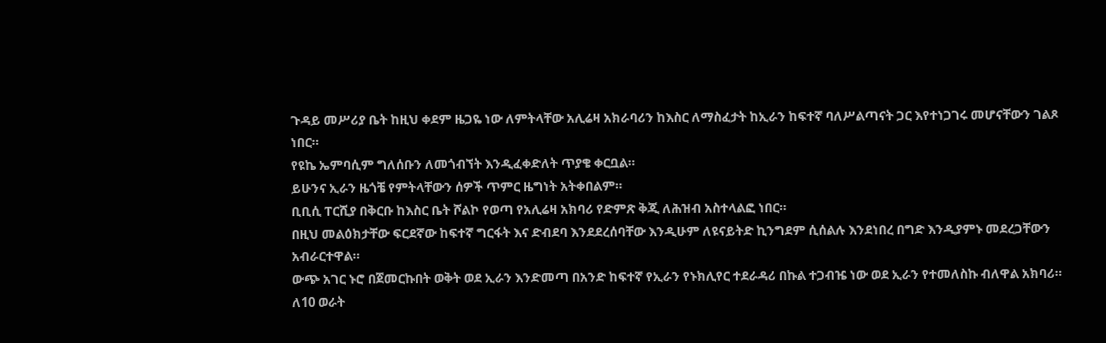ጉዳይ መሥሪያ ቤት ከዚህ ቀደም ዜጋዬ ነው ለምትላቸው አሊሬዛ አክራባሪን ከእስር ለማስፈታት ከኢራን ከፍተኛ ባለሥልጣናት ጋር እየተነጋገሩ መሆናቸውን ገልጾ ነበር።
የዩኬ ኤምባሲም ግለሰቡን ለመጎብኘት እንዲፈቀድለት ጥያቄ ቀርቧል።
ይሁንና ኢራን ዜጎቼ የምትላቸውን ሰዎች ጥምር ዜግነት አትቀበልም።
ቢቢሲ ፐርሺያ በቅርቡ ከእስር ቤት ሾልኮ የወጣ የአሊሬዛ አክባሪ የድምጽ ቅጂ ለሕዝብ አስተላልፎ ነበር።
በዚህ መልዕክታቸው ፍርደኛው ከፍተኛ ግርፋት እና ድብደባ እንደደረሰባቸው እንዲሁም ለዩናይትድ ኪንግደም ሲሰልሉ እንደነበረ በግድ እንዲያምኑ መደረጋቸውን አብራርተዋል።
ውጭ አገር ኑሮ በጀመርኩበት ወቅት ወደ ኢራን እንድመጣ በአንድ ከፍተኛ የኢራን የኑክሊየር ተደራዳሪ በኩል ተጋብዤ ነው ወደ ኢራን የተመለስኩ ብለዋል አክባሪ።
ለ10 ወራት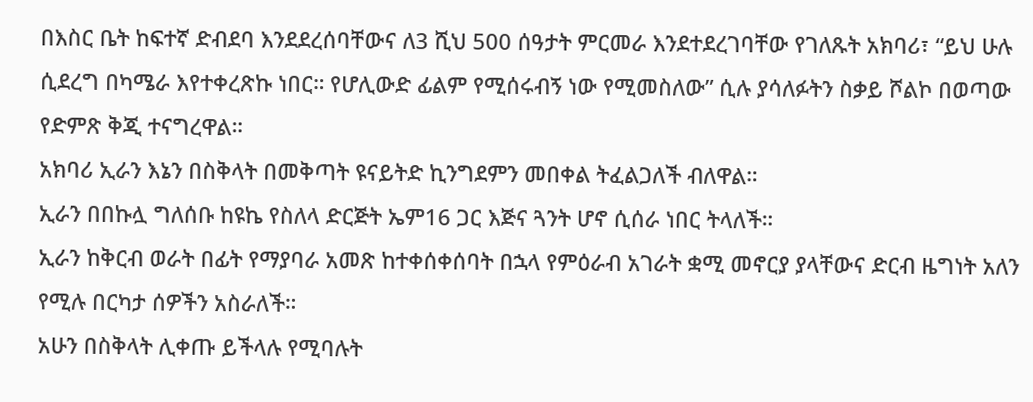በእስር ቤት ከፍተኛ ድብደባ እንደደረሰባቸውና ለ3 ሺህ 500 ሰዓታት ምርመራ እንደተደረገባቸው የገለጹት አክባሪ፣ “ይህ ሁሉ ሲደረግ በካሜራ እየተቀረጽኩ ነበር። የሆሊውድ ፊልም የሚሰሩብኝ ነው የሚመስለው” ሲሉ ያሳለፉትን ስቃይ ሾልኮ በወጣው የድምጽ ቅጂ ተናግረዋል።
አክባሪ ኢራን እኔን በስቅላት በመቅጣት ዩናይትድ ኪንግደምን መበቀል ትፈልጋለች ብለዋል።
ኢራን በበኩሏ ግለሰቡ ከዩኬ የስለላ ድርጅት ኤም16 ጋር እጅና ጓንት ሆኖ ሲሰራ ነበር ትላለች።
ኢራን ከቅርብ ወራት በፊት የማያባራ አመጽ ከተቀሰቀሰባት በኋላ የምዕራብ አገራት ቋሚ መኖርያ ያላቸውና ድርብ ዜግነት አለን የሚሉ በርካታ ሰዎችን አስራለች።
አሁን በስቅላት ሊቀጡ ይችላሉ የሚባሉት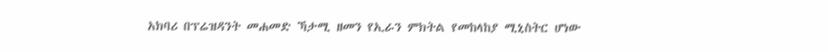አክባሪ በፕሬዝዳንት መሐመድ ኻታሚ ዘመን የኢራን ምክትል የመከላከያ ሚኒስትር ሆነው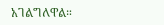አገልግለዋል።